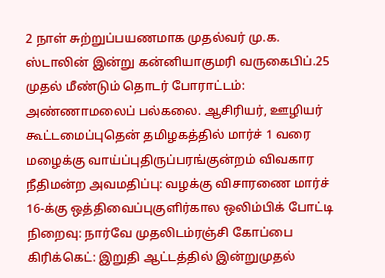2 நாள் சுற்றுப்பயணமாக முதல்வர் மு.க. ஸ்டாலின் இன்று கன்னியாகுமரி வருகைபிப்.25 முதல் மீண்டும் தொடர் போராட்டம்: அண்ணாமலைப் பல்கலை. ஆசிரியர், ஊழியர் கூட்டமைப்புதென் தமிழகத்தில் மார்ச் 1 வரை மழைக்கு வாய்ப்புதிருப்பரங்குன்றம் விவகார நீதிமன்ற அவமதிப்பு: வழக்கு விசாரணை மார்ச் 16-க்கு ஒத்திவைப்புகுளிர்கால ஒலிம்பிக் போட்டி நிறைவு: நார்வே முதலிடம்ரஞ்சி கோப்பை கிரிக்கெட்: இறுதி ஆட்டத்தில் இன்றுமுதல்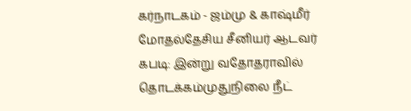கர்நாடகம் - ஜம்மு & காஷ்மீர் மோதல்தேசிய சீனியர் ஆடவர் கபடி: இன்று வதோதராவில் தொடக்கம்முதுநிலை நீட்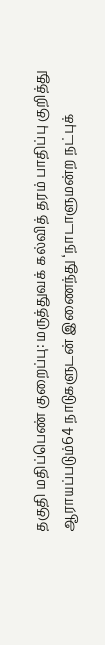தகுதி மதிப்பெண் குறைப்பு: மருத்துவக் கல்வித் தரம் பாதிப்பு குறித்து ஆராயப்படும்64 நாடுகளுடன் இணைந்து ‘நாடாளுமன்ற நட்புக்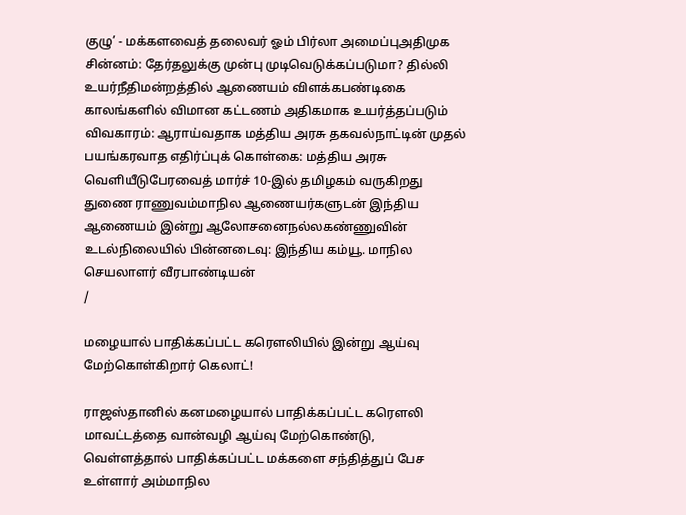குழு’ - மக்களவைத் தலைவர் ஓம் பிர்லா அமைப்புஅதிமுக சின்னம்: தேர்தலுக்கு முன்பு முடிவெடுக்கப்படுமா? தில்லி உயர்நீதிமன்றத்தில் ஆணையம் விளக்கபண்டிகை காலங்களில் விமான கட்டணம் அதிகமாக உயர்த்தப்படும் விவகாரம்: ஆராய்வதாக மத்திய அரசு தகவல்நாட்டின் முதல் பயங்கரவாத எதிர்ப்புக் கொள்கை: மத்திய அரசு வெளியீடுபேரவைத் மார்ச் 10-இல் தமிழகம் வருகிறது துணை ராணுவம்மாநில ஆணையர்களுடன் இந்திய ஆணையம் இன்று ஆலோசனைநல்லகண்ணுவின் உடல்நிலையில் பின்னடைவு: இந்திய கம்யூ. மாநில செயலாளர் வீரபாண்டியன்
/

மழையால் பாதிக்கப்பட்ட கரௌலியில் இன்று ஆய்வு மேற்கொள்கிறார் கெலாட்!

ராஜஸ்தானில் கனமழையால் பாதிக்கப்பட்ட கரௌலி மாவட்டத்தை வான்வழி ஆய்வு மேற்கொண்டு, வெள்ளத்தால் பாதிக்கப்பட்ட மக்களை சந்தித்துப் பேச உள்ளார் அம்மாநில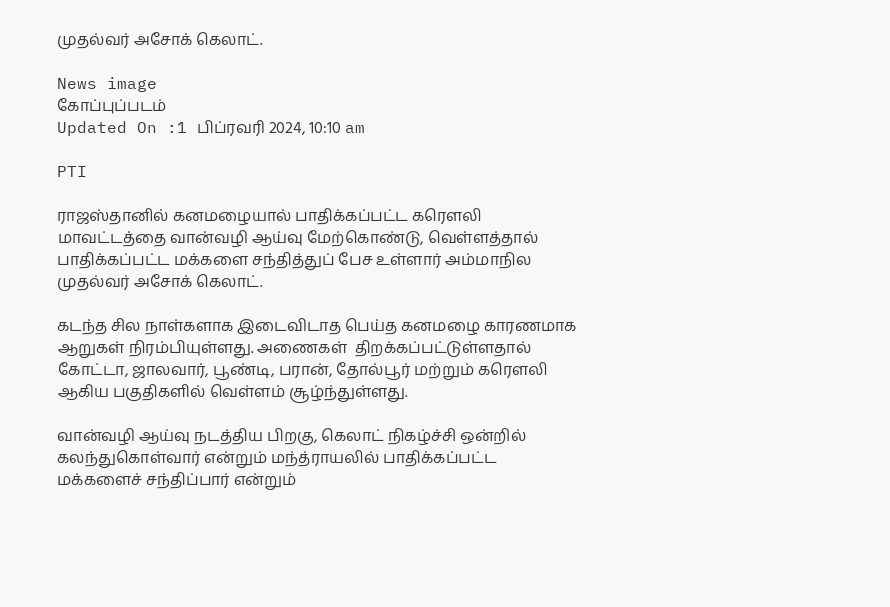முதல்வர் அசோக் கெலாட்.

News image
கோப்புப்படம்
Updated On :1 பிப்ரவரி 2024, 10:10 am

PTI

ராஜஸ்தானில் கனமழையால் பாதிக்கப்பட்ட கரௌலி மாவட்டத்தை வான்வழி ஆய்வு மேற்கொண்டு, வெள்ளத்தால் பாதிக்கப்பட்ட மக்களை சந்தித்துப் பேச உள்ளார் அம்மாநில முதல்வர் அசோக் கெலாட்.

கடந்த சில நாள்களாக இடைவிடாத பெய்த கனமழை காரணமாக ஆறுகள் நிரம்பியுள்ளது. அணைகள்  திறக்கப்பட்டுள்ளதால் கோட்டா, ஜாலவார், பூண்டி, பரான், தோல்பூர் மற்றும் கரௌலி ஆகிய பகுதிகளில் வெள்ளம் சூழ்ந்துள்ளது.

வான்வழி ஆய்வு நடத்திய பிறகு, கெலாட் நிகழ்ச்சி ஒன்றில் கலந்துகொள்வார் என்றும் மந்த்ராயலில் பாதிக்கப்பட்ட மக்களைச் சந்திப்பார் என்றும்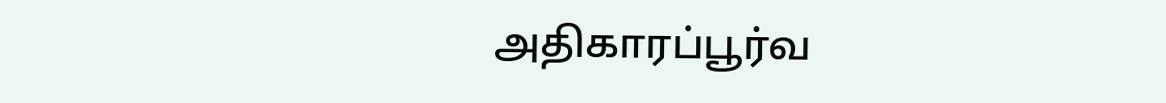அதிகாரப்பூர்வ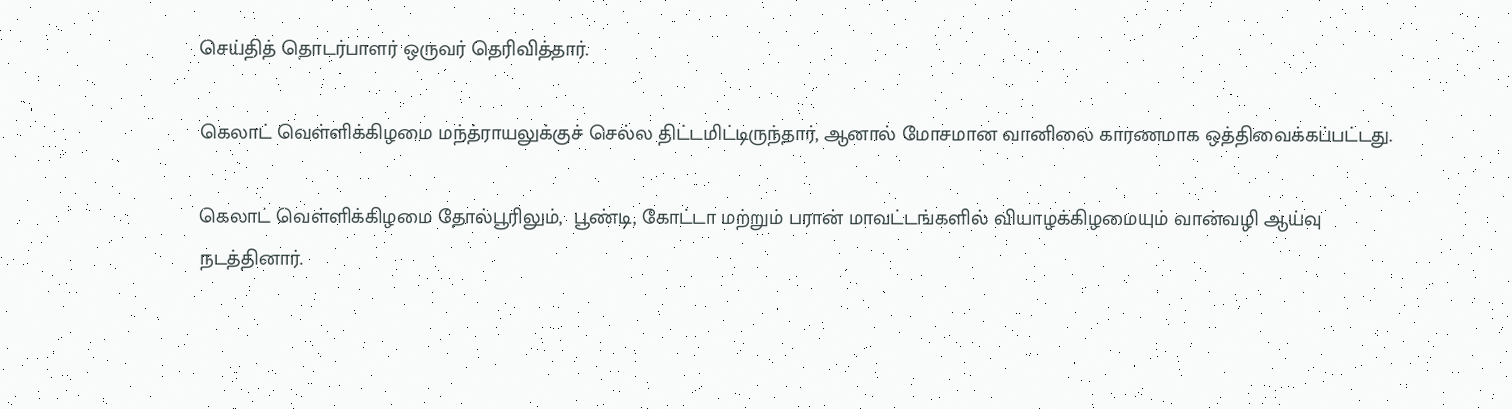செய்தித் தொடர்பாளர் ஒருவர் தெரிவித்தார்.

கெலாட் வெள்ளிக்கிழமை மந்த்ராயலுக்குச் செல்ல திட்டமிட்டிருந்தார், ஆனால் மோசமான வானிலை காரணமாக ஒத்திவைக்கப்பட்டது.

கெலாட் வெள்ளிக்கிழமை தோல்பூரிலும்,  பூண்டி, கோட்டா மற்றும் பரான் மாவட்டங்களில் வியாழக்கிழமையும் வான்வழி ஆய்வு நடத்தினார்.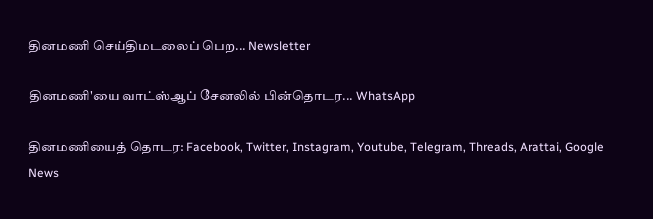தினமணி செய்திமடலைப் பெற... Newsletter

தினமணி'யை வாட்ஸ்ஆப் சேனலில் பின்தொடர... WhatsApp

தினமணியைத் தொடர: Facebook, Twitter, Instagram, Youtube, Telegram, Threads, Arattai, Google News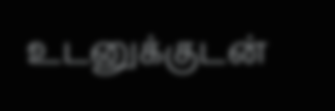உடனுக்குடன்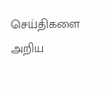செய்திகளை அறிய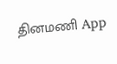தினமணி App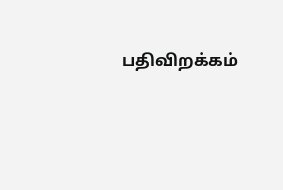பதிவிறக்கம்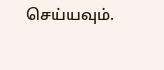செய்யவும்.